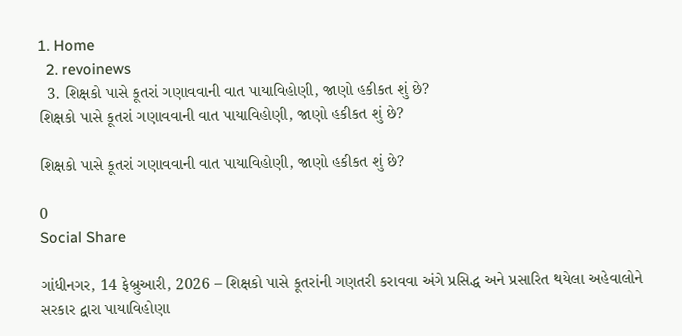1. Home
  2. revoinews
  3. શિક્ષકો પાસે કૂતરાં ગણાવવાની વાત પાયાવિહોણી, જાણો હકીકત શું છે?
શિક્ષકો પાસે કૂતરાં ગણાવવાની વાત પાયાવિહોણી, જાણો હકીકત શું છે?

શિક્ષકો પાસે કૂતરાં ગણાવવાની વાત પાયાવિહોણી, જાણો હકીકત શું છે?

0
Social Share

ગાંધીનગર, 14 ફેબ્રુઆરી, 2026 – શિક્ષકો પાસે કૂતરાંની ગણતરી કરાવવા અંગે પ્રસિદ્ધ અને પ્રસારિત થયેલા અહેવાલોને સરકાર દ્વારા પાયાવિહોણા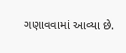ગણાવવામાં આવ્યા છે.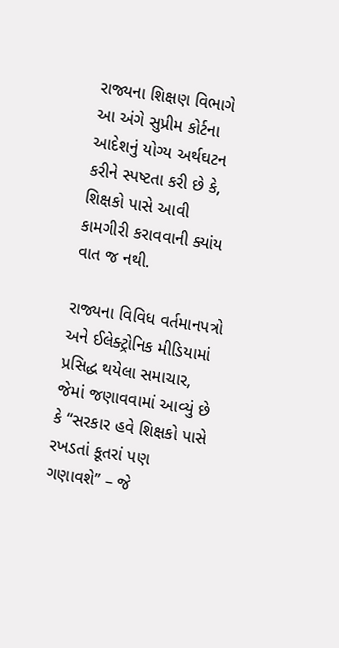રાજ્યના શિક્ષણ વિભાગે આ અંગે સુપ્રીમ કોર્ટના આદેશનું યોગ્ય અર્થઘટન કરીને સ્પષ્ટતા કરી છે કે, શિક્ષકો પાસે આવી કામગીરી કરાવવાની ક્યાંય વાત જ નથી.

રાજ્યના વિવિધ વર્તમાનપત્રો અને ઈલેક્ટ્રોનિક મીડિયામાં પ્રસિદ્ધ થયેલા સમાચાર, જેમાં જણાવવામાં આવ્યું છે કે “સરકાર હવે શિક્ષકો પાસે રખડતાં કૂતરાં પણ ગણાવશે” – જે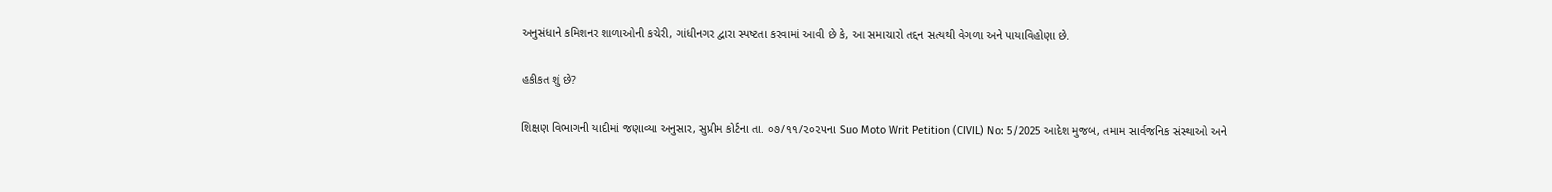અનુસંધાને કમિશનર શાળાઓની કચેરી, ગાંધીનગર દ્વારા સ્પષ્ટતા કરવામાં આવી છે કે, આ સમાચારો તદ્દન સત્યથી વેગળા અને પાયાવિહોણા છે.

હકીકત શું છે?

શિક્ષણ વિભાગની યાદીમાં જણાવ્યા અનુસાર, સુપ્રીમ કોર્ટના તા. ૦૭/૧૧/૨૦૨૫ના Suo Moto Writ Petition (CIVIL) No: 5/2025 આદેશ મુજબ, તમામ સાર્વજનિક સંસ્થાઓ અને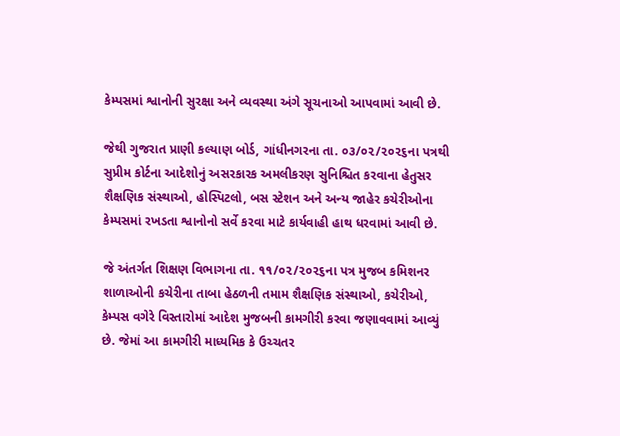કેમ્પસમાં શ્વાનોની સુરક્ષા અને વ્યવસ્થા અંગે સૂચનાઓ આપવામાં આવી છે.

જેથી ગુજરાત પ્રાણી કલ્યાણ બોર્ડ, ગાંધીનગરના તા. ૦૩/૦૨/૨૦૨૬ના પત્રથી સુપ્રીમ કોર્ટના આદેશોનું અસરકારક અમલીકરણ સુનિશ્ચિત કરવાના હેતુસર શૈક્ષણિક સંસ્થાઓ, હોસ્પિટલો, બસ સ્ટેશન અને અન્ય જાહેર કચેરીઓના કેમ્પસમાં રખડતા શ્વાનોનો સર્વે કરવા માટે કાર્યવાહી હાથ ધરવામાં આવી છે.

જે અંતર્ગત શિક્ષણ વિભાગના તા. ૧૧/૦૨/૨૦૨૬ના પત્ર મુજબ કમિશનર શાળાઓની કચેરીના તાબા હેઠળની તમામ શૈક્ષણિક સંસ્થાઓ, કચેરીઓ, કેમ્પસ વગેરે વિસ્તારોમાં આદેશ મુજબની કામગીરી કરવા જણાવવામાં આવ્યું છે. જેમાં આ કામગીરી માધ્યમિક કે ઉચ્ચતર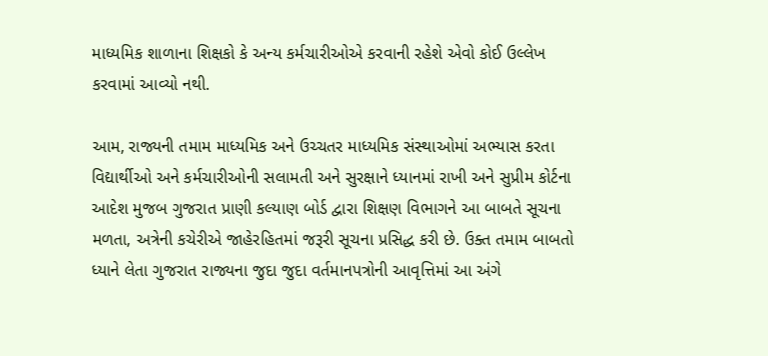માધ્યમિક શાળાના શિક્ષકો કે અન્ય કર્મચારીઓએ કરવાની રહેશે એવો કોઈ ઉલ્લેખ કરવામાં આવ્યો નથી.

આમ, રાજ્યની તમામ માધ્યમિક અને ઉચ્ચતર માધ્યમિક સંસ્થાઓમાં અભ્યાસ કરતા વિદ્યાર્થીઓ અને કર્મચારીઓની સલામતી અને સુરક્ષાને ધ્યાનમાં રાખી અને સુપ્રીમ કોર્ટના આદેશ મુજબ ગુજરાત પ્રાણી કલ્યાણ બોર્ડ દ્વારા શિક્ષણ વિભાગને આ બાબતે સૂચના મળતા, અત્રેની કચેરીએ જાહેરહિતમાં જરૂરી સૂચના પ્રસિદ્ધ કરી છે. ઉક્ત તમામ બાબતો ધ્યાને લેતા ગુજરાત રાજ્યના જુદા જુદા વર્તમાનપત્રોની આવૃત્તિમાં આ અંગે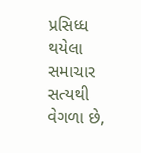પ્રસિધ્ધ થયેલા સમાચાર સત્યથી વેગળા છે,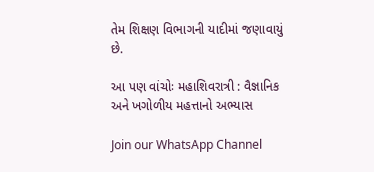તેમ શિક્ષણ વિભાગની યાદીમાં જણાવાયું છે.

આ પણ વાંચોઃ મહાશિવરાત્રી : વૈજ્ઞાનિક અને ખગોળીય મહત્તાનો અભ્યાસ

Join our WhatsApp Channel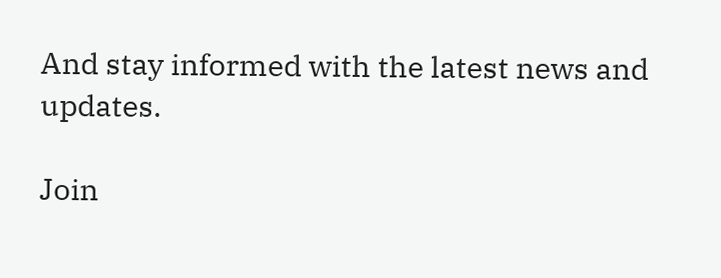And stay informed with the latest news and updates.

Join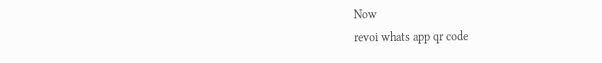Now
revoi whats app qr code